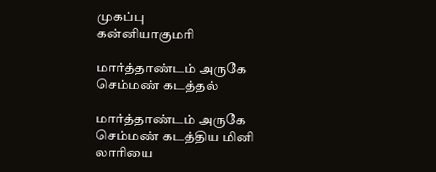முகப்பு
கன்னியாகுமரி

மார்த்தாண்டம் அருகே செம்மண் கடத்தல்

மார்த்தாண்டம் அருகே செம்மண் கடத்திய மினி லாரியை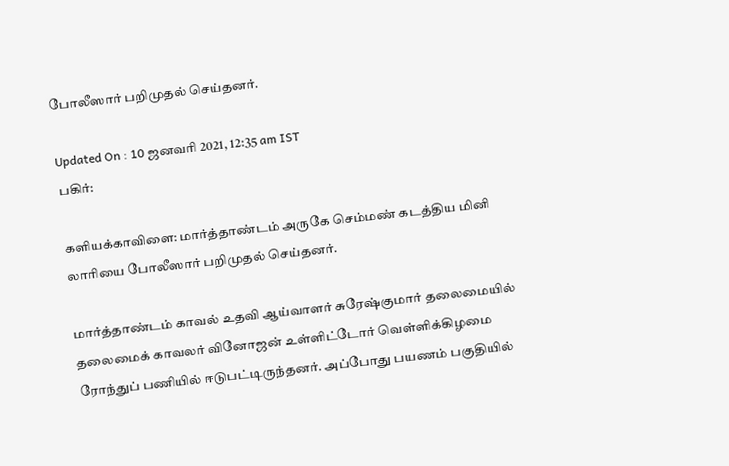போலீஸார் பறிமுதல் செய்தனர்.

Updated On : 10 ஜனவரி 2021, 12:35 am IST
பகிர்:

களியக்காவிளை: மார்த்தாண்டம் அருகே செம்மண் கடத்திய மினி லாரியை போலீஸார் பறிமுதல் செய்தனர்.

மார்த்தாண்டம் காவல் உதவி ஆய்வாளர் சுரேஷ்குமார் தலைமையில் தலைமைக் காவலர் வினோஜன் உள்ளிட்டோர் வெள்ளிக்கிழமை ரோந்துப் பணியில் ஈடுபட்டிருந்தனர். அப்போது பயணம் பகுதியில்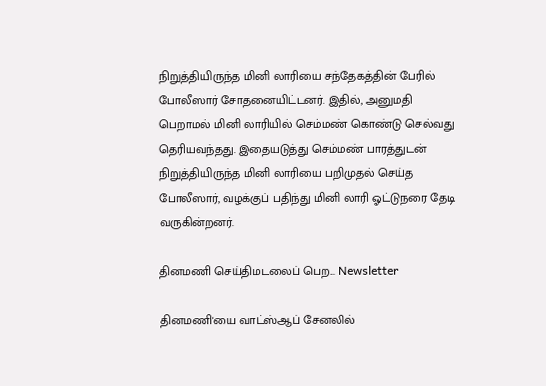நிறுத்தியிருந்த மினி லாரியை சந்தேகத்தின் பேரில் போலீஸார் சோதனையிட்டனர். இதில், அனுமதி பெறாமல் மினி லாரியில் செம்மண் கொண்டு செல்வது தெரியவந்தது. இதையடுத்து செம்மண் பாரத்துடன் நிறுத்தியிருந்த மினி லாரியை பறிமுதல் செய்த போலீஸார், வழக்குப் பதிந்து மினி லாரி ஓட்டுநரை தேடி வருகின்றனர்.

தினமணி செய்திமடலைப் பெற... Newsletter

தினமணி'யை வாட்ஸ்ஆப் சேனலில்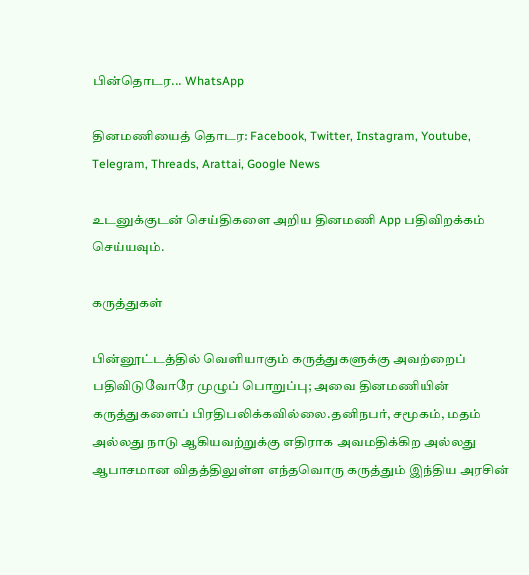பின்தொடர... WhatsApp

தினமணியைத் தொடர: Facebook, Twitter, Instagram, Youtube, Telegram, Threads, Arattai, Google News

உடனுக்குடன் செய்திகளை அறிய தினமணி App பதிவிறக்கம் செய்யவும்.

கருத்துகள்

பின்னூட்டத்தில் வெளியாகும் கருத்துகளுக்கு அவற்றைப் பதிவிடுவோரே முழுப் பொறுப்பு; அவை தினமணியின் கருத்துகளைப் பிரதிபலிக்கவில்லை.தனிநபர், சமூகம், மதம் அல்லது நாடு ஆகியவற்றுக்கு எதிராக அவமதிக்கிற அல்லது ஆபாசமான விதத்திலுள்ள எந்தவொரு கருத்தும் இந்திய அரசின்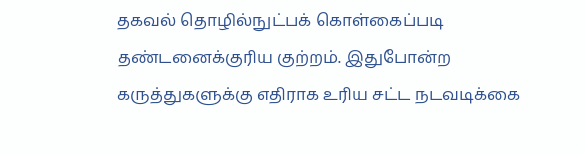தகவல் தொழில்நுட்பக் கொள்கைப்படி தண்டனைக்குரிய குற்றம். இதுபோன்ற கருத்துகளுக்கு எதிராக உரிய சட்ட நடவடிக்கை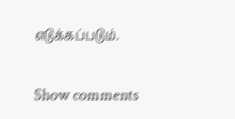எடுக்கப்படும்.

Show comments